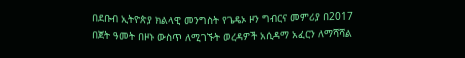በደቡብ ኢትዮጵያ ክልላዊ መንግስት የጌዴኦ ዞን ግብርና መምሪያ በ2017 በጀት ዓመት በዞኑ ውስጥ ለሚገኙት ወረዳዎች አሲዳማ አፈርን ለማሻሻል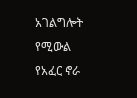አገልግሎት የሚውል የአፈር ኖራ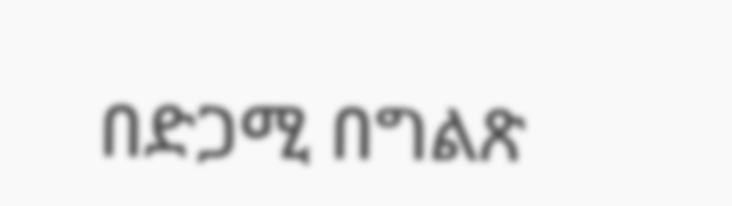በድጋሚ በግልጽ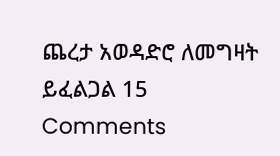ጨረታ አወዳድሮ ለመግዛት ይፈልጋል 15 Comments